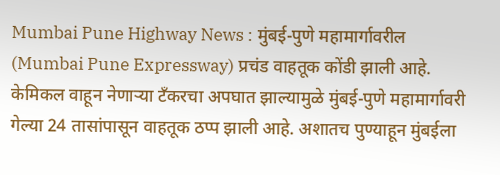Mumbai Pune Highway News : मुंबई-पुणे महामार्गावरील (Mumbai Pune Expressway) प्रचंड वाहतूक कोंडी झाली आहे. केमिकल वाहून नेणाऱ्या टँकरचा अपघात झाल्यामुळे मुंबई-पुणे महामार्गावरी गेल्या 24 तासांपासून वाहतूक ठप्प झाली आहे. अशातच पुण्याहून मुंबईला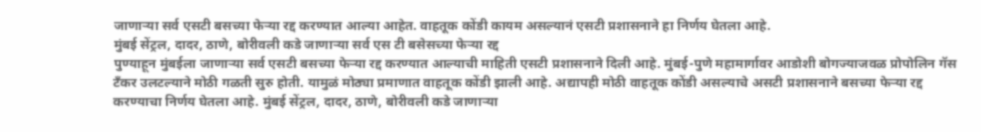जाणाऱ्या सर्व एसटी बसच्या फेऱ्या रद्द करण्यात आल्या आहेत. वाहतूक कोंडी कायम असल्यानं एसटी प्रशासनाने हा निर्णय घेतला आहे.
मुंबई सेंट्रल, दादर, ठाणे, बोरीवली कडे जाणाऱ्या सर्व एस टी बसेसच्या फेऱ्या रद्द
पुण्याहून मुंबईला जाणाऱ्या सर्व एसटी बसच्या फेऱ्या रद्द करण्यात आल्याची माहिती एसटी प्रशासनाने दिली आहे. मुंबई-पुणे महामार्गावर आडोशी बोगज्याजवळ प्रोपोलिन गॅस टँकर उलटल्याने मोठी गळती सुरु होती. यामुळं मोठ्या प्रमाणात वाहतूक कोंडी झाली आहे. अद्यापही मोठी वाहतूक कोंडी असल्याचे असटी प्रशासनाने बसच्या फेऱ्या रद्द करण्याचा निर्णय घेतला आहे. मुंबई सेंट्रल, दादर, ठाणे, बोरीवली कडे जाणाऱ्या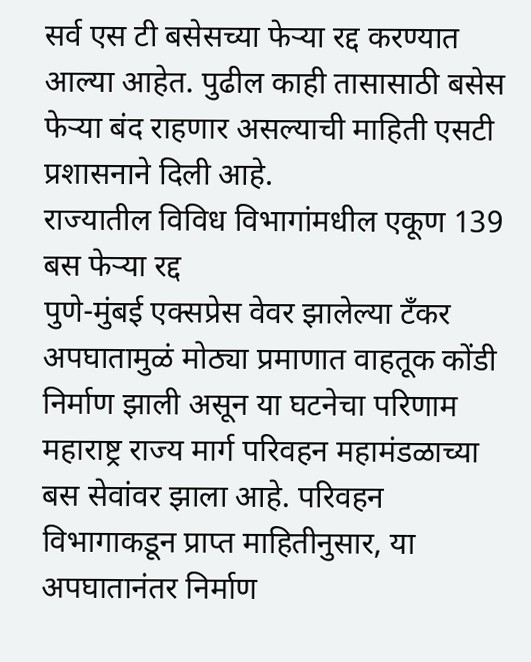सर्व एस टी बसेसच्या फेऱ्या रद्द करण्यात आल्या आहेत. पुढील काही तासासाठी बसेस फेऱ्या बंद राहणार असल्याची माहिती एसटी प्रशासनाने दिली आहे.
राज्यातील विविध विभागांमधील एकूण 139 बस फेऱ्या रद्द
पुणे-मुंबई एक्सप्रेस वेवर झालेल्या टँकर अपघातामुळं मोठ्या प्रमाणात वाहतूक कोंडी निर्माण झाली असून या घटनेचा परिणाम महाराष्ट्र राज्य मार्ग परिवहन महामंडळाच्या बस सेवांवर झाला आहे. परिवहन विभागाकडून प्राप्त माहितीनुसार, या अपघातानंतर निर्माण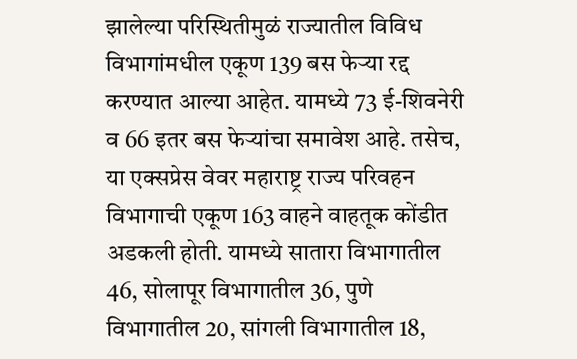झालेल्या परिस्थितीमुळं राज्यातील विविध विभागांमधील एकूण 139 बस फेऱ्या रद्द करण्यात आल्या आहेत. यामध्ये 73 ई-शिवनेरी व 66 इतर बस फेऱ्यांचा समावेश आहे. तसेच, या एक्सप्रेस वेवर महाराष्ट्र राज्य परिवहन विभागाची एकूण 163 वाहने वाहतूक कोंडीत अडकली होती. यामध्ये सातारा विभागातील 46, सोलापूर विभागातील 36, पुणे विभागातील 20, सांगली विभागातील 18,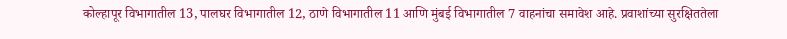कोल्हापूर विभागातील 13, पालघर विभागातील 12, ठाणे विभागातील 11 आणि मुंबई विभागातील 7 वाहनांचा समावेश आहे. प्रवाशांच्या सुरक्षिततेला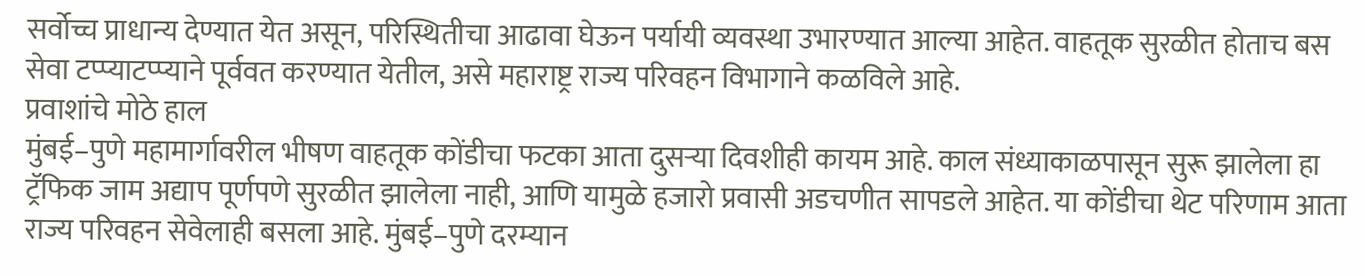सर्वोच्च प्राधान्य देण्यात येत असून, परिस्थितीचा आढावा घेऊन पर्यायी व्यवस्था उभारण्यात आल्या आहेत. वाहतूक सुरळीत होताच बस सेवा टप्प्याटप्प्याने पूर्ववत करण्यात येतील, असे महाराष्ट्र राज्य परिवहन विभागाने कळविले आहे.
प्रवाशांचे मोठे हाल
मुंबई–पुणे महामार्गावरील भीषण वाहतूक कोंडीचा फटका आता दुसऱ्या दिवशीही कायम आहे. काल संध्याकाळपासून सुरू झालेला हा ट्रॅफिक जाम अद्याप पूर्णपणे सुरळीत झालेला नाही, आणि यामुळे हजारो प्रवासी अडचणीत सापडले आहेत. या कोंडीचा थेट परिणाम आता राज्य परिवहन सेवेलाही बसला आहे. मुंबई–पुणे दरम्यान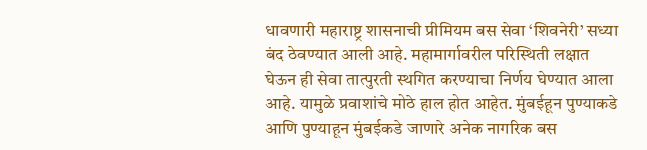धावणारी महाराष्ट्र शासनाची प्रीमियम बस सेवा ‘शिवनेरी’ सध्या बंद ठेवण्यात आली आहे. महामार्गावरील परिस्थिती लक्षात घेऊन ही सेवा तात्पुरती स्थगित करण्याचा निर्णय घेण्यात आला आहे. यामुळे प्रवाशांचे मोठे हाल होत आहेत. मुंबईहून पुण्याकडे आणि पुण्याहून मुंबईकडे जाणारे अनेक नागरिक बस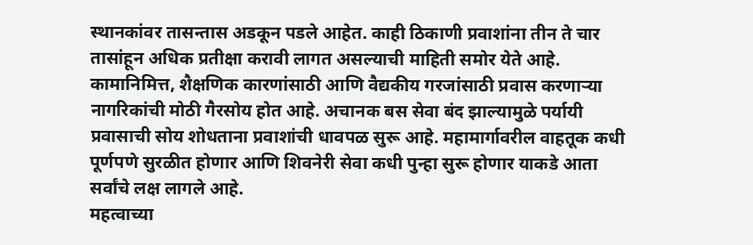स्थानकांवर तासन्तास अडकून पडले आहेत. काही ठिकाणी प्रवाशांना तीन ते चार तासांहून अधिक प्रतीक्षा करावी लागत असल्याची माहिती समोर येते आहे. कामानिमित्त, शैक्षणिक कारणांसाठी आणि वैद्यकीय गरजांसाठी प्रवास करणाऱ्या नागरिकांची मोठी गैरसोय होत आहे. अचानक बस सेवा बंद झाल्यामुळे पर्यायी प्रवासाची सोय शोधताना प्रवाशांची धावपळ सुरू आहे. महामार्गावरील वाहतूक कधी पूर्णपणे सुरळीत होणार आणि शिवनेरी सेवा कधी पुन्हा सुरू होणार याकडे आता सर्वांचे लक्ष लागले आहे.
महत्वाच्या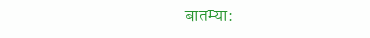बातम्या: